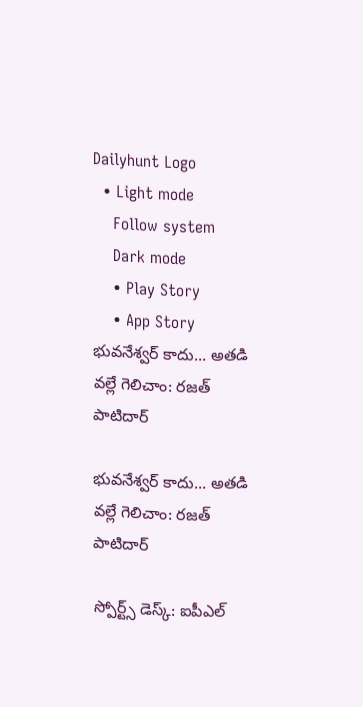Dailyhunt Logo
  • Light mode
    Follow system
    Dark mode
    • Play Story
    • App Story
భువనేశ్వర్ కాదు... అతడి వల్లే గెలిచాం: రజత్ పాటిదార్

భువనేశ్వర్ కాదు... అతడి వల్లే గెలిచాం: రజత్ పాటిదార్

స్పోర్ట్స్ డెస్క్: ఐపీఎల్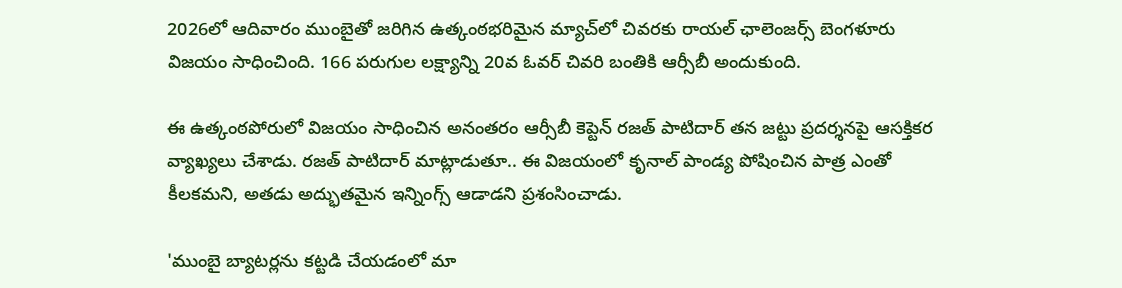2026లో ఆదివారం ముంబైతో జరిగిన ఉత్కంఠభరిమైన మ్యాచ్‍లో చివరకు రాయల్ ఛాలెంజర్స్ బెంగళూరు విజయం సాధించింది. 166 పరుగుల లక్ష్యాన్ని 20వ ఓవర్ చివరి బంతికి ఆర్సీబీ అందుకుంది.

ఈ ఉత్కంఠపోరులో విజయం సాధించిన అనంతరం ఆర్సీబీ కెప్టెన్ రజత్ పాటిదార్ తన జట్టు ప్రదర్శనపై ఆసక్తికర వ్యాఖ్యలు చేశాడు. రజత్ పాటిదార్ మాట్లాడుతూ.. ఈ విజయంలో కృనాల్ పాండ్య పోషించిన పాత్ర ఎంతో కీలకమని, అతడు అద్భుతమైన ఇన్నింగ్స్ ఆడాడని ప్రశంసించాడు.

'ముంబై బ్యాటర్లను కట్టడి చేయడంలో మా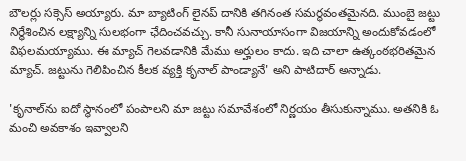బౌలర్లు సక్సెస్ అయ్యారు. మా బ్యాటింగ్ లైనప్ దానికి తగినంత సమర్థవంతమైనది. ముంబై జట్టు నిర్ధేశించిన లక్ష్యాన్ని సులభంగా ఛేదించవచ్చు. కానీ సునాయాసంగా విజయాన్ని అందుకోవడంలో విఫలమయ్యాము. ఈ మ్యాచ్ గెలవడానికి మేము అర్హులం కాదు. ఇది చాలా ఉత్కంఠభరితమైన మ్యాచ్. జట్టును గెలిపించిన కీలక వ్యక్తి కృనాల్ పాండ్యానే' అని పాటిదార్ అన్నాడు.

'కృనాల్‌ను ఐదో స్థానంలో పంపాలని మా జట్టు సమావేశంలో నిర్ణయం తీసుకున్నాము. అతనికి ఓ మంచి అవకాశం ఇవ్వాలని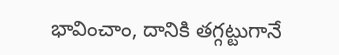భావించాం, దానికి తగ్గట్టుగానే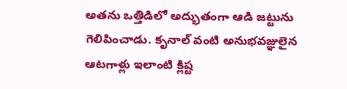అతను ఒత్తిడిలో అద్భుతంగా ఆడి జట్టును గెలిపించాడు. కృనాల్ వంటి అనుభవజ్ఞులైన ఆటగాళ్లు ఇలాంటి క్లిష్ట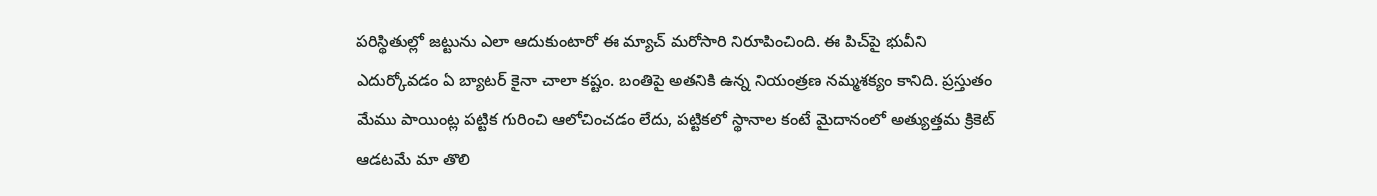పరిస్థితుల్లో జట్టును ఎలా ఆదుకుంటారో ఈ మ్యాచ్ మరోసారి నిరూపించింది. ఈ పిచ్‌పై భువీని ఎదుర్కోవడం ఏ బ్యాటర్ కైనా చాలా కష్టం. బంతిపై అతనికి ఉన్న నియంత్రణ నమ్మశక్యం కానిది. ప్రస్తుతం మేము పాయింట్ల పట్టిక గురించి ఆలోచించడం లేదు, పట్టికలో స్థానాల కంటే మైదానంలో అత్యుత్తమ క్రికెట్ ఆడటమే మా తొలి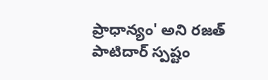ప్రాధాన్యం' అని రజత్ పాటిదార్ స్పష్టం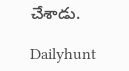చేశాడు.

Dailyhunt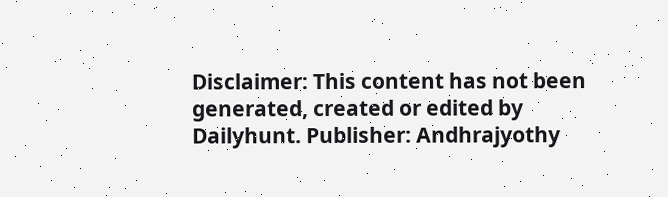Disclaimer: This content has not been generated, created or edited by Dailyhunt. Publisher: Andhrajyothy